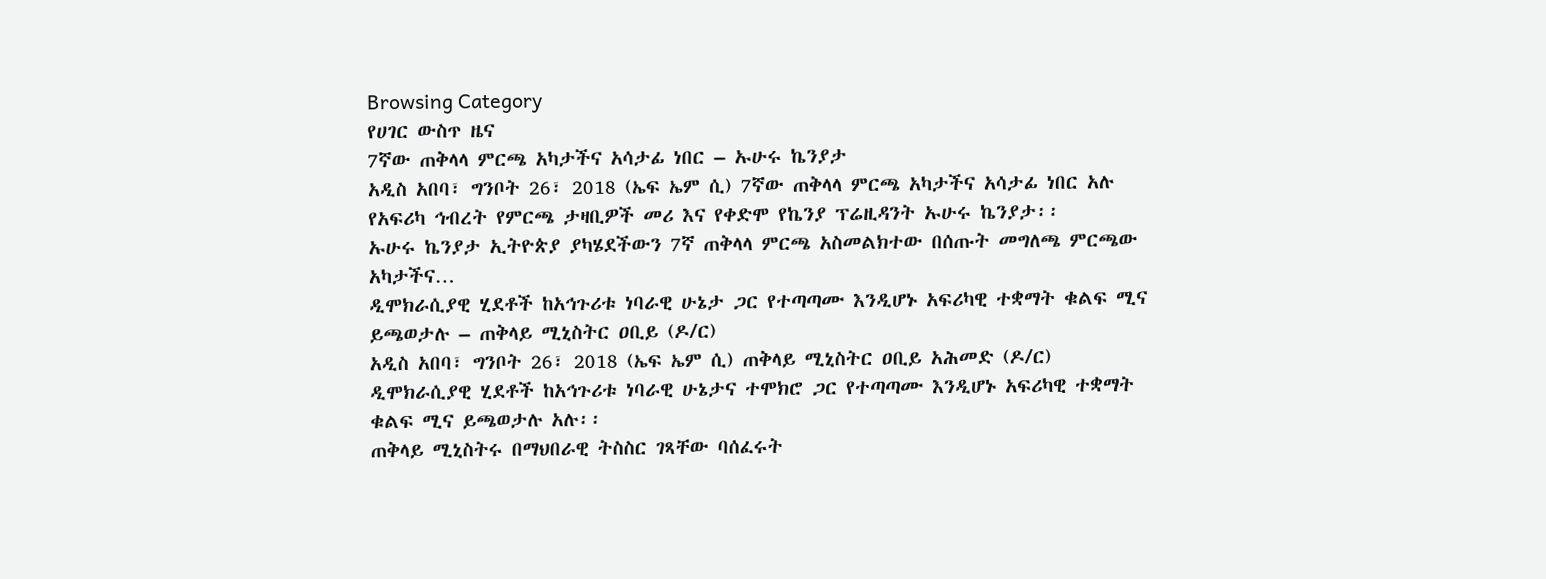Browsing Category
የሀገር ውስጥ ዜና
7ኛው ጠቅላላ ምርጫ አካታችና አሳታፊ ነበር – ኡሁሩ ኬንያታ
አዲስ አበባ፣ ግንቦት 26፣ 2018 (ኤፍ ኤም ሲ) 7ኛው ጠቅላላ ምርጫ አካታችና አሳታፊ ነበር አሉ የአፍሪካ ኅብረት የምርጫ ታዛቢዎች መሪ እና የቀድሞ የኬንያ ፕሬዚዳንት ኡሁሩ ኬንያታ፡፡
ኡሁሩ ኬንያታ ኢትዮጵያ ያካሄደችውን 7ኛ ጠቅላላ ምርጫ አስመልክተው በሰጡት መግለጫ ምርጫው አካታችና…
ዲሞክራሲያዊ ሂደቶች ከአኅጉሪቱ ነባራዊ ሁኔታ ጋር የተጣጣሙ እንዲሆኑ አፍሪካዊ ተቋማት ቁልፍ ሚና ይጫወታሉ – ጠቅላይ ሚኒስትር ዐቢይ (ዶ/ር)
አዲስ አበባ፣ ግንቦት 26፣ 2018 (ኤፍ ኤም ሲ) ጠቅላይ ሚኒስትር ዐቢይ አሕመድ (ዶ/ር) ዲሞክራሲያዊ ሂደቶች ከአኅጉሪቱ ነባራዊ ሁኔታና ተሞክሮ ጋር የተጣጣሙ እንዲሆኑ አፍሪካዊ ተቋማት ቁልፍ ሚና ይጫወታሉ አሉ፡፡
ጠቅላይ ሚኒስትሩ በማህበራዊ ትስስር ገጻቸው ባሰፈሩት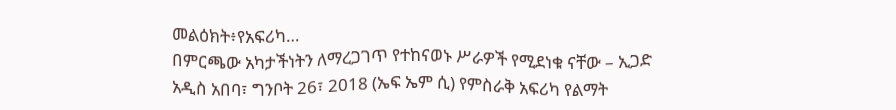መልዕክት፥የአፍሪካ…
በምርጫው አካታችነትን ለማረጋገጥ የተከናወኑ ሥራዎች የሚደነቁ ናቸው – ኢጋድ
አዲስ አበባ፣ ግንቦት 26፣ 2018 (ኤፍ ኤም ሲ) የምስራቅ አፍሪካ የልማት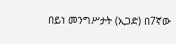በይነ መንግሥታት (ኢጋድ) በ7ኛው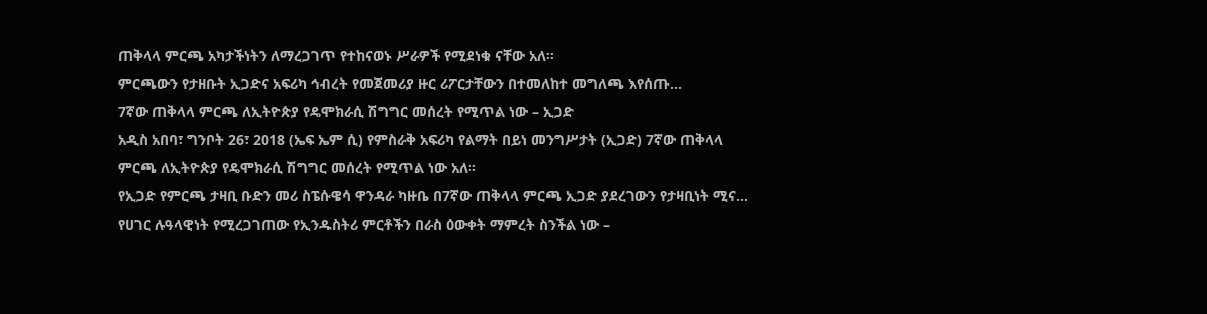ጠቅላላ ምርጫ አካታችነትን ለማረጋገጥ የተከናወኑ ሥራዎች የሚደነቁ ናቸው አለ፡፡
ምርጫውን የታዘቡት ኢጋድና አፍሪካ ኅብረት የመጀመሪያ ዙር ሪፖርታቸውን በተመለከተ መግለጫ እየሰጡ…
7ኛው ጠቅላላ ምርጫ ለኢትዮጵያ የዴሞክራሲ ሽግግር መሰረት የሚጥል ነው – ኢጋድ
አዲስ አበባ፣ ግንቦት 26፣ 2018 (ኤፍ ኤም ሲ) የምስራቅ አፍሪካ የልማት በይነ መንግሥታት (ኢጋድ) 7ኛው ጠቅላላ ምርጫ ለኢትዮጵያ የዴሞክራሲ ሽግግር መሰረት የሚጥል ነው አለ፡፡
የኢጋድ የምርጫ ታዛቢ ቡድን መሪ ስፔሱዌሳ ዋንዳራ ካዙቤ በ7ኛው ጠቅላላ ምርጫ ኢጋድ ያደረገውን የታዛቢነት ሚና…
የሀገር ሉዓላዊነት የሚረጋገጠው የኢንዱስትሪ ምርቶችን በራስ ዕውቀት ማምረት ስንችል ነው –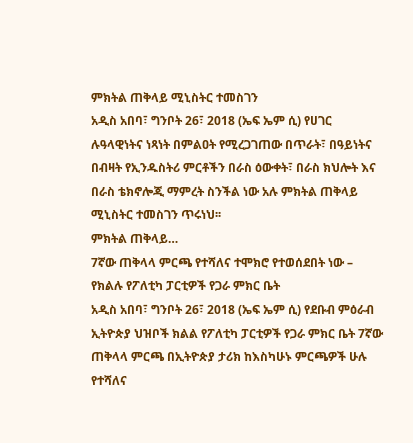ምክትል ጠቅላይ ሚኒስትር ተመስገን
አዲስ አበባ፣ ግንቦት 26፣ 2018 (ኤፍ ኤም ሲ) የሀገር ሉዓላዊነትና ነጻነት በምልዐት የሚረጋገጠው በጥራት፣ በዓይነትና በብዛት የኢንዱስትሪ ምርቶችን በራስ ዕውቀት፣ በራስ ክህሎት እና በራስ ቴክኖሎጂ ማምረት ስንችል ነው አሉ ምክትል ጠቅላይ ሚኒስትር ተመስገን ጥሩነህ፡፡
ምክትል ጠቅላይ…
7ኛው ጠቅላላ ምርጫ የተሻለና ተሞክሮ የተወሰደበት ነው – የክልሉ የፖለቲካ ፓርቲዎች የጋራ ምክር ቤት
አዲስ አበባ፣ ግንቦት 26፣ 2018 (ኤፍ ኤም ሲ) የደቡብ ምዕራብ ኢትዮጵያ ህዝቦች ክልል የፖለቲካ ፓርቲዎች የጋራ ምክር ቤት 7ኛው ጠቅላላ ምርጫ በኢትዮጵያ ታሪክ ከእስካሁኑ ምርጫዎች ሁሉ የተሻለና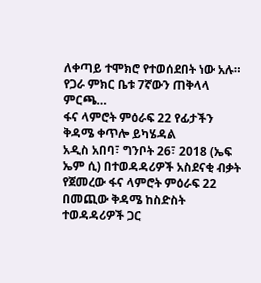ለቀጣይ ተሞክሮ የተወሰደበት ነው አሉ።
የጋራ ምክር ቤቱ 7ኛውን ጠቅላላ ምርጫ…
ፋና ላምሮት ምዕራፍ 22 የፊታችን ቅዳሜ ቀጥሎ ይካሄዳል
አዲስ አበባ፣ ግንቦት 26፣ 2018 (ኤፍ ኤም ሲ) በተወዳዳሪዎች አስደናቂ ብቃት የጀመረው ፋና ላምሮት ምዕራፍ 22 በመጪው ቅዳሜ ከስድስት ተወዳዳሪዎች ጋር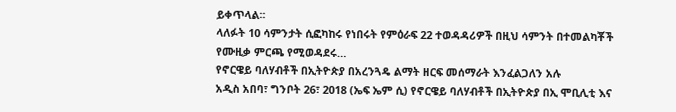ይቀጥላል፡፡
ላለፉት 10 ሳምንታት ሲፎካከሩ የነበሩት የምዕራፍ 22 ተወዳዳሪዎች በዚህ ሳምንት በተመልካቾች የሙዚቃ ምርጫ የሚወዳደሩ…
የኖርዌይ ባለሃብቶች በኢትዮጵያ በአረንጓዴ ልማት ዘርፍ መሰማራት እንፈልጋለን አሉ
አዲስ አበባ፣ ግንቦት 26፣ 2018 (ኤፍ ኤም ሲ) የኖርዌይ ባለሃብቶች በኢትዮጵያ በኢ ሞቢሊቲ እና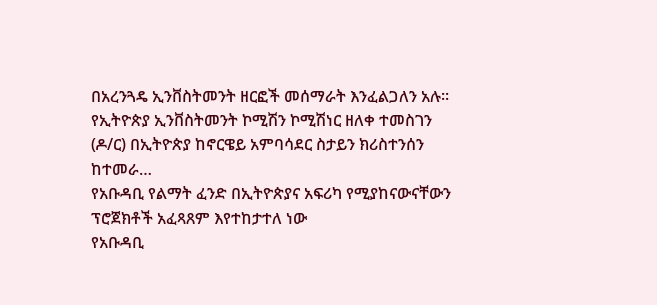በአረንጓዴ ኢንቨስትመንት ዘርፎች መሰማራት እንፈልጋለን አሉ፡፡
የኢትዮጵያ ኢንቨስትመንት ኮሚሽን ኮሚሽነር ዘለቀ ተመስገን (ዶ/ር) በኢትዮጵያ ከኖርዌይ አምባሳደር ስታይን ክሪስተንሰን ከተመራ…
የአቡዳቢ የልማት ፈንድ በኢትዮጵያና አፍሪካ የሚያከናውናቸውን ፕሮጀክቶች አፈጻጸም እየተከታተለ ነው
የአቡዳቢ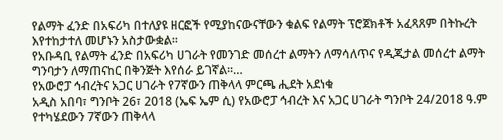የልማት ፈንድ በአፍሪካ በተለያዩ ዘርፎች የሚያከናውናቸውን ቁልፍ የልማት ፕሮጀክቶች አፈጻጸም በትኩረት እየተከታተለ መሆኑን አስታውቋል፡፡
የአቡዳቢ የልማት ፈንድ በአፍሪካ ሀገራት የመንገድ መሰረተ ልማትን ለማሳለጥና የዲጂታል መሰረተ ልማት ግንባታን ለማጠናከር በቅንጅት እየሰራ ይገኛል፡፡…
የአውሮፓ ኅብረትና አጋር ሀገራት የ7ኛውን ጠቅላላ ምርጫ ሒደት አደነቁ
አዲስ አበባ፣ ግንቦት 26፣ 2018 (ኤፍ ኤም ሲ) የአውሮፓ ኅብረት እና አጋር ሀገራት ግንቦት 24/2018 ዓ.ም የተካሄደውን 7ኛውን ጠቅላላ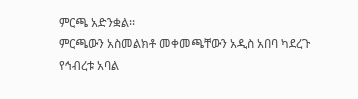ምርጫ አድንቋል፡፡
ምርጫውን አስመልክቶ መቀመጫቸውን አዲስ አበባ ካደረጉ የኅብረቱ አባል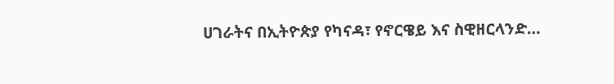ሀገራትና በኢትዮጵያ የካናዳ፣ የኖርዌይ እና ስዊዘርላንድ…